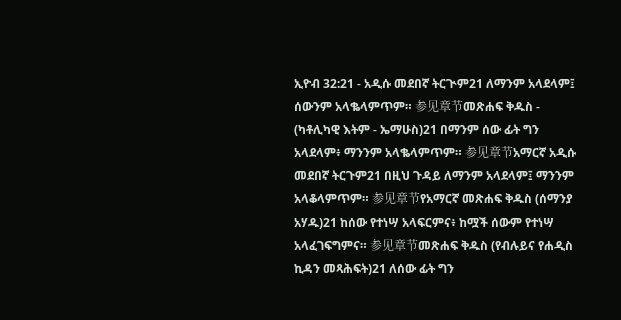ኢዮብ 32:21 - አዲሱ መደበኛ ትርጒም21 ለማንም አላደላም፤ ሰውንም አላቈላምጥም። 参见章节መጽሐፍ ቅዱስ - (ካቶሊካዊ እትም - ኤማሁስ)21 በማንም ሰው ፊት ግን አላደላም፥ ማንንም አላቈላምጥም። 参见章节አማርኛ አዲሱ መደበኛ ትርጉም21 በዚህ ጉዳይ ለማንም አላደላም፤ ማንንም አላቆላምጥም። 参见章节የአማርኛ መጽሐፍ ቅዱስ (ሰማንያ አሃዱ)21 ከሰው የተነሣ አላፍርምና፥ ከሟች ሰውም የተነሣ አላፈገፍግምና። 参见章节መጽሐፍ ቅዱስ (የብሉይና የሐዲስ ኪዳን መጻሕፍት)21 ለሰው ፊት ግን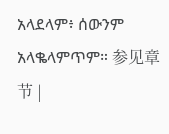አላደላም፥ ሰውንም አላቈላምጥም። 参见章节 |